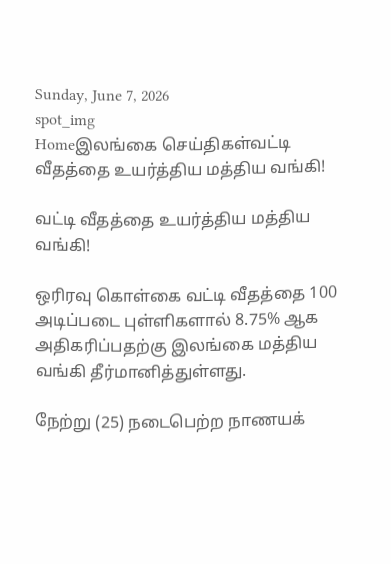Sunday, June 7, 2026
spot_img
Homeஇலங்கை செய்திகள்வட்டி வீதத்தை உயர்த்திய மத்திய வங்கி!

வட்டி வீதத்தை உயர்த்திய மத்திய வங்கி!

ஒரிரவு கொள்கை வட்டி வீதத்தை 100 அடிப்படை புள்ளிகளால் 8.75% ஆக அதிகரிப்பதற்கு இலங்கை மத்திய வங்கி தீர்மானித்துள்ளது.

நேற்று (25) நடைபெற்ற நாணயக்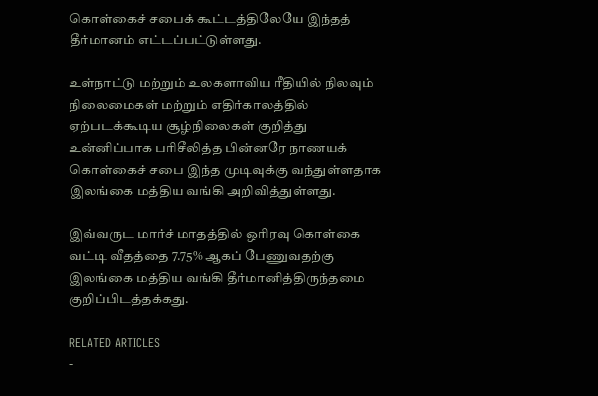கொள்கைச் சபைக் கூட்டத்திலேயே இந்தத் தீர்மானம் எட்டப்பட்டுள்ளது.

உள்நாட்டு மற்றும் உலகளாவிய ரீதியில் நிலவும் நிலைமைகள் மற்றும் எதிர்காலத்தில் ஏற்படக்கூடிய சூழ்நிலைகள் குறித்து உன்னிப்பாக பரிசீலித்த பின்னரே நாணயக் கொள்கைச் சபை இந்த முடிவுக்கு வந்துள்ளதாக இலங்கை மத்திய வங்கி அறிவித்துள்ளது.

இவ்வருட மார்ச் மாதத்தில் ஒரிரவு கொள்கை வட்டி வீதத்தை 7.75% ஆகப் பேணுவதற்கு இலங்கை மத்திய வங்கி தீர்மானித்திருந்தமை குறிப்பிடத்தக்கது.

RELATED ARTICLES
-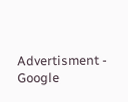Advertisment -
Google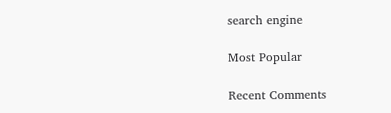search engine

Most Popular

Recent Comments